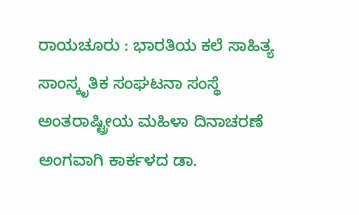ರಾಯಚೂರು : ಭಾರತಿಯ ಕಲೆ ಸಾಹಿತ್ಯ ಸಾಂಸ್ಕೃತಿಕ ಸಂಘಟನಾ ಸಂಸ್ಥೆ ಅಂತರಾಷ್ಟ್ರೀಯ ಮಹಿಳಾ ದಿನಾಚರಣೆ ಅಂಗವಾಗಿ ಕಾರ್ಕಳದ ಡಾ.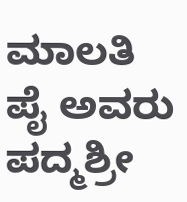ಮಾಲತಿ ಪೈ ಅವರು ಪದ್ಮಶ್ರೀ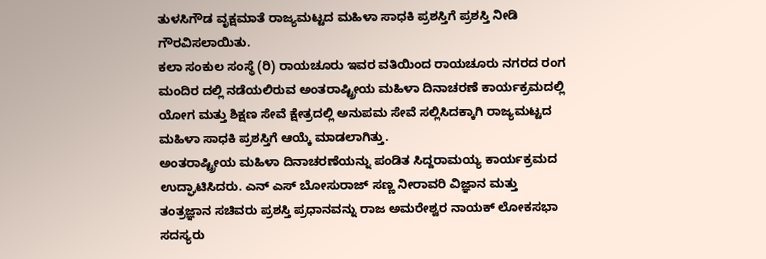ತುಳಸಿಗೌಡ ವೃಕ್ಷಮಾತೆ ರಾಜ್ಯಮಟ್ಟದ ಮಹಿಳಾ ಸಾಧಕಿ ಪ್ರಶಸ್ತಿಗೆ ಪ್ರಶಸ್ತಿ ನೀಡಿ ಗೌರವಿಸಲಾಯಿತು.
ಕಲಾ ಸಂಕುಲ ಸಂಸ್ಥೆ (ರಿ) ರಾಯಚೂರು ಇವರ ವತಿಯಿಂದ ರಾಯಚೂರು ನಗರದ ರಂಗ ಮಂದಿರ ದಲ್ಲಿ ನಡೆಯಲಿರುವ ಅಂತರಾಷ್ಟ್ರೀಯ ಮಹಿಳಾ ದಿನಾಚರಣೆ ಕಾರ್ಯಕ್ರಮದಲ್ಲಿ ಯೋಗ ಮತ್ತು ಶಿಕ್ಷಣ ಸೇವೆ ಕ್ಷೇತ್ರದಲ್ಲಿ ಅನುಪಮ ಸೇವೆ ಸಲ್ಲಿಸಿದಕ್ಕಾಗಿ ರಾಜ್ಯಮಟ್ಟದ ಮಹಿಳಾ ಸಾಧಕಿ ಪ್ರಶಸ್ತಿಗೆ ಆಯ್ಕೆ ಮಾಡಲಾಗಿತ್ತು.
ಅಂತರಾಷ್ಟ್ರೀಯ ಮಹಿಳಾ ದಿನಾಚರಣೆಯನ್ನು ಪಂಡಿತ ಸಿದ್ದರಾಮಯ್ಯ ಕಾರ್ಯಕ್ರಮದ ಉದ್ಘಾಟಿಸಿದರು. ಎನ್ ಎಸ್ ಬೋಸುರಾಜ್ ಸಣ್ಣ ನೀರಾವರಿ ವಿಜ್ಞಾನ ಮತ್ತು ತಂತ್ರಜ್ಞಾನ ಸಚಿವರು ಪ್ರಶಸ್ತಿ ಪ್ರಧಾನವನ್ನು ರಾಜ ಅಮರೇಶ್ವರ ನಾಯಕ್ ಲೋಕಸಭಾ ಸದಸ್ಯರು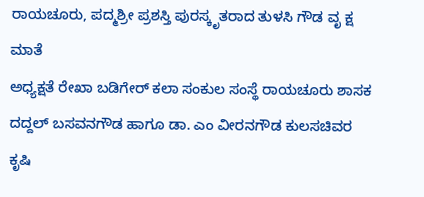ರಾಯಚೂರು, ಪದ್ಮಶ್ರೀ ಪ್ರಶಸ್ತಿ ಪುರಸ್ಕೃತರಾದ ತುಳಸಿ ಗೌಡ ವೃ ಕ್ಷ ಮಾತೆ
ಅಧ್ಯಕ್ಷತೆ ರೇಖಾ ಬಡಿಗೇರ್ ಕಲಾ ಸಂಕುಲ ಸಂಸ್ಥೆ ರಾಯಚೂರು ಶಾಸಕ ದದ್ದಲ್ ಬಸವನಗೌಡ ಹಾಗೂ ಡಾ. ಎಂ ವೀರನಗೌಡ ಕುಲಸಚಿವರ ಕೃಷಿ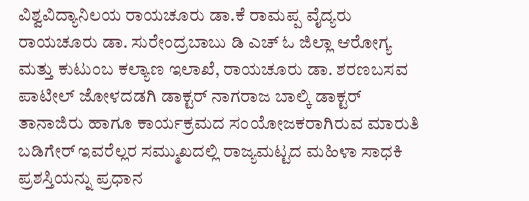ವಿಶ್ವವಿದ್ಯಾನಿಲಯ ರಾಯಚೂರು ಡಾ.ಕೆ ರಾಮಪ್ಪ ವೈದ್ಯರು ರಾಯಚೂರು ಡಾ. ಸುರೇಂದ್ರಬಾಬು ಡಿ ಎಚ್ ಓ ಜಿಲ್ಲಾ ಆರೋಗ್ಯ ಮತ್ತು ಕುಟುಂಬ ಕಲ್ಯಾಣ ಇಲಾಖೆ, ರಾಯಚೂರು ಡಾ. ಶರಣಬಸವ ಪಾಟೀಲ್ ಜೋಳದಡಗಿ ಡಾಕ್ಟರ್ ನಾಗರಾಜ ಬಾಲ್ಕಿ ಡಾಕ್ಟರ್ ತಾನಾಜಿರು ಹಾಗೂ ಕಾರ್ಯಕ್ರಮದ ಸಂಯೋಜಕರಾಗಿರುವ ಮಾರುತಿ ಬಡಿಗೇರ್ ಇವರೆಲ್ಲರ ಸಮ್ಮುಖದಲ್ಲಿ ರಾಜ್ಯಮಟ್ಟದ ಮಹಿಳಾ ಸಾಧಕಿ ಪ್ರಶಸ್ತಿಯನ್ನು ಪ್ರಧಾನ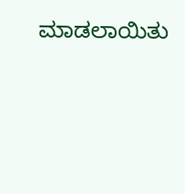ಮಾಡಲಾಯಿತು